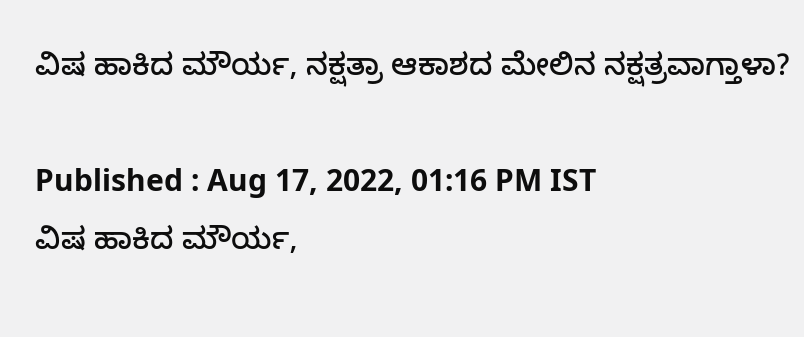ವಿಷ ಹಾಕಿದ ಮೌರ್ಯ, ನಕ್ಷತ್ರಾ ಆಕಾಶದ ಮೇಲಿನ ನಕ್ಷತ್ರವಾಗ್ತಾಳಾ?

Published : Aug 17, 2022, 01:16 PM IST
ವಿಷ ಹಾಕಿದ ಮೌರ್ಯ,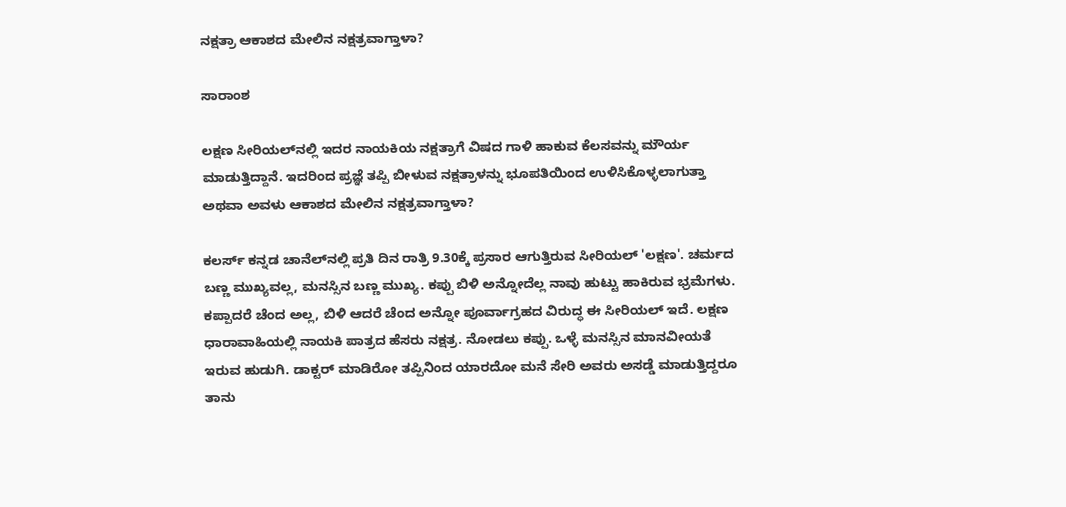ನಕ್ಷತ್ರಾ ಆಕಾಶದ ಮೇಲಿನ ನಕ್ಷತ್ರವಾಗ್ತಾಳಾ?

ಸಾರಾಂಶ

ಲಕ್ಷಣ ಸೀರಿಯಲ್‌ನಲ್ಲಿ ಇದರ ನಾಯಕಿಯ ನಕ್ಷತ್ರಾಗೆ ವಿಷದ ಗಾಳಿ ಹಾಕುವ ಕೆಲಸವನ್ನು ಮೌರ್ಯ ಮಾಡುತ್ತಿದ್ದಾನೆ. ಇದರಿಂದ ಪ್ರಜ್ಞೆ ತಪ್ಪಿ ಬೀಳುವ ನಕ್ಷತ್ರಾಳನ್ನು ಭೂಪತಿಯಿಂದ ಉಳಿಸಿಕೊಳ್ಳಲಾಗುತ್ತಾ ಅಥವಾ ಅವಳು ಆಕಾಶದ ಮೇಲಿನ ನಕ್ಷತ್ರವಾಗ್ತಾಳಾ?

ಕಲರ್ಸ್ ಕನ್ನಡ ಚಾನೆಲ್‌ನಲ್ಲಿ ಪ್ರತಿ ದಿನ ರಾತ್ರಿ 9.30ಕ್ಕೆ ಪ್ರಸಾರ ಆಗುತ್ತಿರುವ ಸೀರಿಯಲ್ 'ಲಕ್ಷಣ'. ಚರ್ಮದ ಬಣ್ಣ ಮುಖ್ಯವಲ್ಲ, ಮನಸ್ಸಿನ ಬಣ್ಣ ಮುಖ್ಯ. ಕಪ್ಪು ಬಿಳಿ ಅನ್ನೋದೆಲ್ಲ ನಾವು ಹುಟ್ಟು ಹಾಕಿರುವ ಭ್ರಮೆಗಳು. ಕಪ್ಪಾದರೆ ಚೆಂದ ಅಲ್ಲ, ಬಿಳಿ ಆದರೆ ಚೆಂದ ಅನ್ನೋ ಪೂರ್ವಾಗ್ರಹದ ವಿರುದ್ಧ ಈ ಸೀರಿಯಲ್ ಇದೆ. ಲಕ್ಷಣ ಧಾರಾವಾಹಿಯಲ್ಲಿ ನಾಯಕಿ ಪಾತ್ರದ ಹೆಸರು ನಕ್ಷತ್ರ. ನೋಡಲು ಕಪ್ಪು. ಒಳ್ಳೆ ಮನಸ್ಸಿನ ಮಾನವೀಯತೆ ಇರುವ ಹುಡುಗಿ. ಡಾಕ್ಟರ್ ಮಾಡಿರೋ ತಪ್ಪಿನಿಂದ ಯಾರದೋ ಮನೆ ಸೇರಿ ಅವರು ಅಸಡ್ಡೆ ಮಾಡುತ್ತಿದ್ದರೂ ತಾನು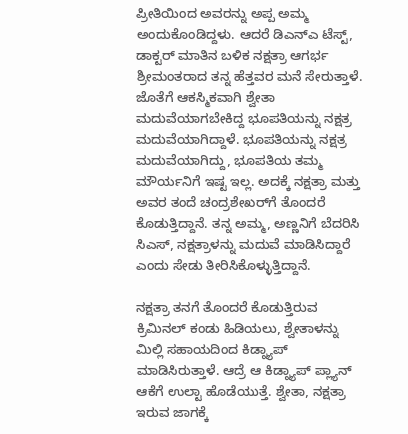ಪ್ರೀತಿಯಿಂದ ಅವರನ್ನು ಅಪ್ಪ ಅಮ್ಮ ಅಂದುಕೊಂಡಿದ್ದಳು. ಆದರೆ ಡಿಎನ್‌ಎ ಟೆಸ್ಟ್, ಡಾಕ್ಟರ್ ಮಾತಿನ ಬಳಿಕ ನಕ್ಷತ್ರಾ ಆಗರ್ಭ ಶ್ರೀಮಂತರಾದ ತನ್ನ ಹೆತ್ತವರ ಮನೆ ಸೇರುತ್ತಾಳೆ. ಜೊತೆಗೆ ಆಕಸ್ಮಿಕವಾಗಿ ಶ್ವೇತಾ ಮದುವೆಯಾಗಬೇಕಿದ್ದ ಭೂಪತಿಯನ್ನು ನಕ್ಷತ್ರ ಮದುವೆಯಾಗಿದ್ದಾಳೆ. ಭೂಪತಿಯನ್ನು ನಕ್ಷತ್ರ ಮದುವೆಯಾಗಿದ್ದು, ಭೂಪತಿಯ ತಮ್ಮ ಮೌರ್ಯನಿಗೆ ಇಷ್ಟ ಇಲ್ಲ. ಅದಕ್ಕೆ ನಕ್ಷತ್ರಾ ಮತ್ತು ಅವರ ತಂದೆ ಚಂದ್ರಶೇಖರ್‌ಗೆ ತೊಂದರೆ ಕೊಡುತ್ತಿದ್ದಾನೆ. ತನ್ನ ಅಮ್ಮ, ಅಣ್ಣನಿಗೆ ಬೆದರಿಸಿ ಸಿಎಸ್, ನಕ್ಷತ್ರಾಳನ್ನು ಮದುವೆ ಮಾಡಿಸಿದ್ದಾರೆ ಎಂದು ಸೇಡು ತೀರಿಸಿಕೊಳ್ಳುತ್ತಿದ್ದಾನೆ.

ನಕ್ಷತ್ರಾ ತನಗೆ ತೊಂದರೆ ಕೊಡುತ್ತಿರುವ ಕ್ರಿಮಿನಲ್ ಕಂಡು ಹಿಡಿಯಲು, ಶ್ವೇತಾಳನ್ನು ಮಿಲ್ಲಿ ಸಹಾಯದಿಂದ ಕಿಡ್ನ್ಯಾಪ್ ಮಾಡಿಸಿರುತ್ತಾಳೆ. ಆದ್ರೆ ಆ ಕಿಡ್ನ್ಯಾಪ್ ಪ್ಲ್ಯಾನ್ ಆಕೆಗೆ ಉಲ್ಟಾ ಹೊಡೆಯುತ್ತೆ. ಶ್ವೇತಾ, ನಕ್ಷತ್ರಾ ಇರುವ ಜಾಗಕ್ಕೆ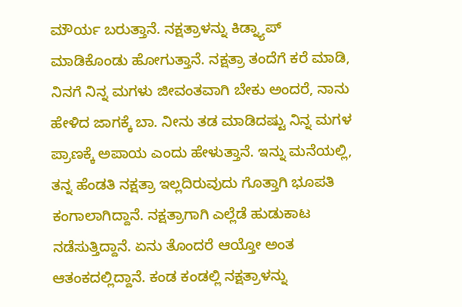ಮೌರ್ಯ ಬರುತ್ತಾನೆ. ನಕ್ಷತ್ರಾಳನ್ನು ಕಿಡ್ನ್ಯಾಪ್ ಮಾಡಿಕೊಂಡು ಹೋಗುತ್ತಾನೆ. ನಕ್ಷತ್ರಾ ತಂದೆಗೆ ಕರೆ ಮಾಡಿ, ನಿನಗೆ ನಿನ್ನ ಮಗಳು ಜೀವಂತವಾಗಿ ಬೇಕು ಅಂದರೆ, ನಾನು ಹೇಳಿದ ಜಾಗಕ್ಕೆ ಬಾ. ನೀನು ತಡ ಮಾಡಿದಷ್ಟು ನಿನ್ನ ಮಗಳ ಪ್ರಾಣಕ್ಕೆ ಅಪಾಯ ಎಂದು ಹೇಳುತ್ತಾನೆ. ಇನ್ನು ಮನೆಯಲ್ಲಿ, ತನ್ನ ಹೆಂಡತಿ ನಕ್ಷತ್ರಾ ಇಲ್ಲದಿರುವುದು ಗೊತ್ತಾಗಿ ಭೂಪತಿ ಕಂಗಾಲಾಗಿದ್ದಾನೆ. ನಕ್ಷತ್ರಾಗಾಗಿ ಎಲ್ಲೆಡೆ ಹುಡುಕಾಟ ನಡೆಸುತ್ತಿದ್ದಾನೆ. ಏನು ತೊಂದರೆ ಆಯ್ತೋ ಅಂತ ಆತಂಕದಲ್ಲಿದ್ದಾನೆ. ಕಂಡ ಕಂಡಲ್ಲಿ ನಕ್ಷತ್ರಾಳನ್ನು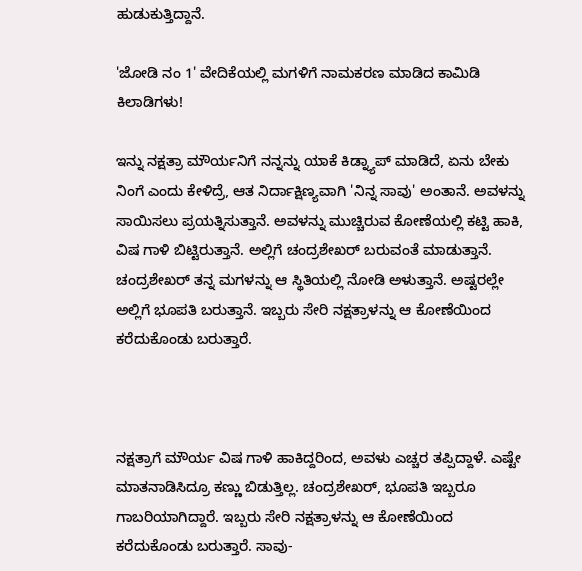ಹುಡುಕುತ್ತಿದ್ದಾನೆ.

'ಜೋಡಿ ನಂ 1' ವೇದಿಕೆಯಲ್ಲಿ ಮಗಳಿಗೆ ನಾಮಕರಣ ಮಾಡಿದ ಕಾಮಿಡಿ ಕಿಲಾಡಿಗಳು!

ಇನ್ನು ನಕ್ಷತ್ರಾ ಮೌರ್ಯನಿಗೆ ನನ್ನನ್ನು ಯಾಕೆ ಕಿಡ್ನ್ಯಾಪ್ ಮಾಡಿದೆ, ಏನು ಬೇಕು ನಿಂಗೆ ಎಂದು ಕೇಳಿದ್ರೆ, ಆತ ನಿರ್ದಾಕ್ಷಿಣ್ಯವಾಗಿ 'ನಿನ್ನ ಸಾವು' ಅಂತಾನೆ. ಅವಳನ್ನು ಸಾಯಿಸಲು ಪ್ರಯತ್ನಿಸುತ್ತಾನೆ. ಅವಳನ್ನು ಮುಚ್ಚಿರುವ ಕೋಣೆಯಲ್ಲಿ ಕಟ್ಟಿ ಹಾಕಿ, ವಿಷ ಗಾಳಿ ಬಿಟ್ಟಿರುತ್ತಾನೆ. ಅಲ್ಲಿಗೆ ಚಂದ್ರಶೇಖರ್ ಬರುವಂತೆ ಮಾಡುತ್ತಾನೆ. ಚಂದ್ರಶೇಖರ್ ತನ್ನ ಮಗಳನ್ನು ಆ ಸ್ಥಿತಿಯಲ್ಲಿ ನೋಡಿ ಅಳುತ್ತಾನೆ. ಅಷ್ಟರಲ್ಲೇ ಅಲ್ಲಿಗೆ ಭೂಪತಿ ಬರುತ್ತಾನೆ. ಇಬ್ಬರು ಸೇರಿ ನಕ್ಷತ್ರಾಳನ್ನು ಆ ಕೋಣೆಯಿಂದ ಕರೆದುಕೊಂಡು ಬರುತ್ತಾರೆ.



ನಕ್ಷತ್ರಾಗೆ ಮೌರ್ಯ ವಿಷ ಗಾಳಿ ಹಾಕಿದ್ದರಿಂದ, ಅವಳು ಎಚ್ಚರ ತಪ್ಪಿದ್ದಾಳೆ. ಎಷ್ಟೇ ಮಾತನಾಡಿಸಿದ್ರೂ ಕಣ್ಣು ಬಿಡುತ್ತಿಲ್ಲ. ಚಂದ್ರಶೇಖರ್, ಭೂಪತಿ ಇಬ್ಬರೂ ಗಾಬರಿಯಾಗಿದ್ದಾರೆ. ಇಬ್ಬರು ಸೇರಿ ನಕ್ಷತ್ರಾಳನ್ನು ಆ ಕೋಣೆಯಿಂದ ಕರೆದುಕೊಂಡು ಬರುತ್ತಾರೆ. ಸಾವು-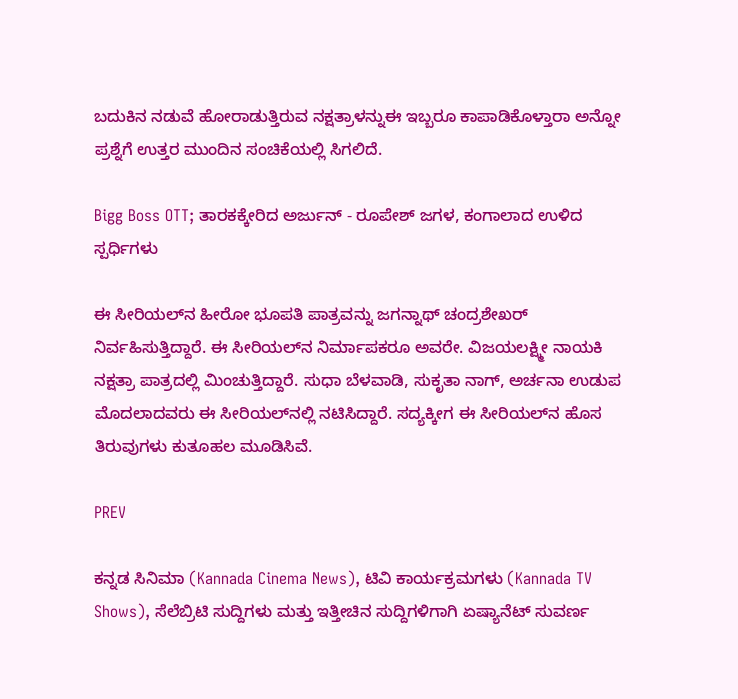ಬದುಕಿನ ನಡುವೆ ಹೋರಾಡುತ್ತಿರುವ ನಕ್ಷತ್ರಾಳನ್ನುಈ ಇಬ್ಬರೂ ಕಾಪಾಡಿಕೊಳ್ತಾರಾ ಅನ್ನೋ ಪ್ರಶ್ನೆಗೆ ಉತ್ತರ ಮುಂದಿನ ಸಂಚಿಕೆಯಲ್ಲಿ ಸಿಗಲಿದೆ.

Bigg Boss OTT; ತಾರಕಕ್ಕೇರಿದ ಅರ್ಜುನ್ - ರೂಪೇಶ್ ಜಗಳ, ಕಂಗಾಲಾದ ಉಳಿದ ಸ್ಪರ್ಧಿಗಳು

ಈ ಸೀರಿಯಲ್‌ನ ಹೀರೋ ಭೂಪತಿ ಪಾತ್ರವನ್ನು ಜಗನ್ನಾಥ್ ಚಂದ್ರಶೇಖರ್ ನಿರ್ವಹಿಸುತ್ತಿದ್ದಾರೆ. ಈ ಸೀರಿಯಲ್‌ನ ನಿರ್ಮಾಪಕರೂ ಅವರೇ. ವಿಜಯಲಕ್ಷ್ಮೀ ನಾಯಕಿ ನಕ್ಷತ್ರಾ ಪಾತ್ರದಲ್ಲಿ ಮಿಂಚುತ್ತಿದ್ದಾರೆ. ಸುಧಾ ಬೆಳವಾಡಿ, ಸುಕೃತಾ ನಾಗ್, ಅರ್ಚನಾ ಉಡುಪ ಮೊದಲಾದವರು ಈ ಸೀರಿಯಲ್‌ನಲ್ಲಿ ನಟಿಸಿದ್ದಾರೆ. ಸದ್ಯಕ್ಕೀಗ ಈ ಸೀರಿಯಲ್‌ನ ಹೊಸ ತಿರುವುಗಳು ಕುತೂಹಲ ಮೂಡಿಸಿವೆ.

PREV

ಕನ್ನಡ ಸಿನಿಮಾ (Kannada Cinema News), ಟಿವಿ ಕಾರ್ಯಕ್ರಮಗಳು (Kannada TV Shows), ಸೆಲೆಬ್ರಿಟಿ ಸುದ್ದಿಗಳು ಮತ್ತು ಇತ್ತೀಚಿನ ಸುದ್ದಿಗಳಿಗಾಗಿ ಏಷ್ಯಾನೆಟ್ ಸುವರ್ಣ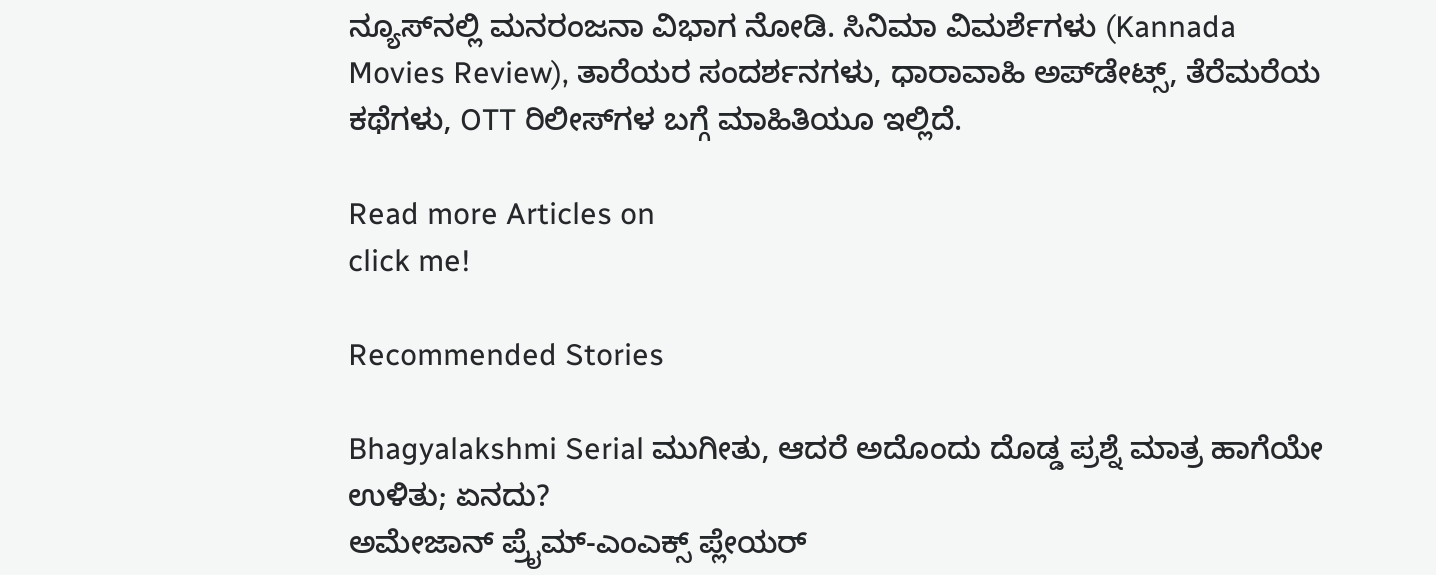ನ್ಯೂಸ್‌ನಲ್ಲಿ ಮನರಂಜನಾ ವಿಭಾಗ ನೋಡಿ. ಸಿನಿಮಾ ವಿಮರ್ಶೆಗಳು (Kannada Movies Review), ತಾರೆಯರ ಸಂದರ್ಶನಗಳು, ಧಾರಾವಾಹಿ ಅಪ್‌ಡೇಟ್ಸ್‌, ತೆರೆಮರೆಯ ಕಥೆಗಳು, OTT ರಿಲೀಸ್‌ಗಳ ಬಗ್ಗೆ ಮಾಹಿತಿಯೂ ಇಲ್ಲಿದೆ.

Read more Articles on
click me!

Recommended Stories

Bhagyalakshmi Serial ಮುಗೀತು, ಆದರೆ ಅದೊಂದು ದೊಡ್ಡ ಪ್ರಶ್ನೆ ಮಾತ್ರ ಹಾಗೆಯೇ ಉಳಿತು; ಏನದು?
ಅಮೇಜಾನ್ ಪ್ರೈಮ್-ಎಂಎಕ್ಸ್ ಪ್ಲೇಯರ್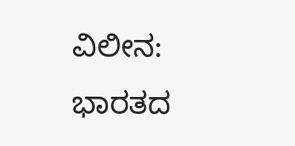ವಿಲೀನ: ಭಾರತದ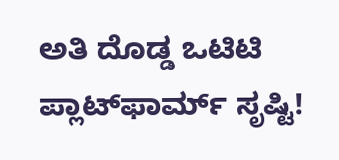ಅತಿ ದೊಡ್ಡ ಒಟಿಟಿ ಪ್ಲಾಟ್‌ಫಾರ್ಮ್ ಸೃಷ್ಟಿ!